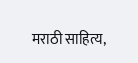मराठी साहित्य,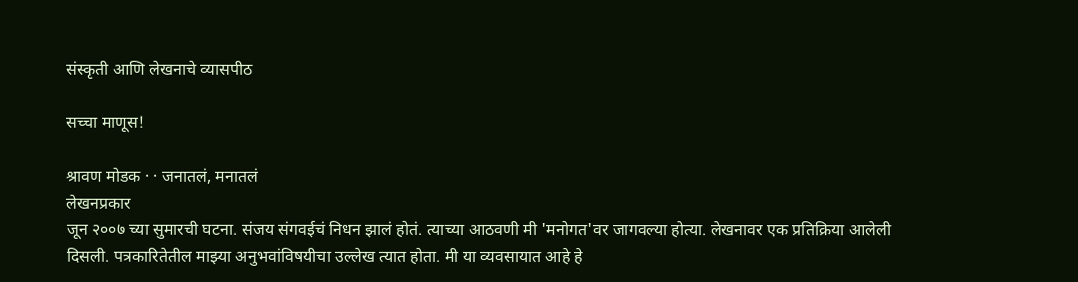संस्कृती आणि लेखनाचे व्यासपीठ

सच्चा माणूस!

श्रावण मोडक · · जनातलं, मनातलं
लेखनप्रकार
जून २००७ च्या सुमारची घटना. संजय संगवईचं निधन झालं होतं. त्याच्या आठवणी मी 'मनोगत'वर जागवल्या होत्या. लेखनावर एक प्रतिक्रिया आलेली दिसली. पत्रकारितेतील माझ्या अनुभवांविषयीचा उल्लेख त्यात होता. मी या व्यवसायात आहे हे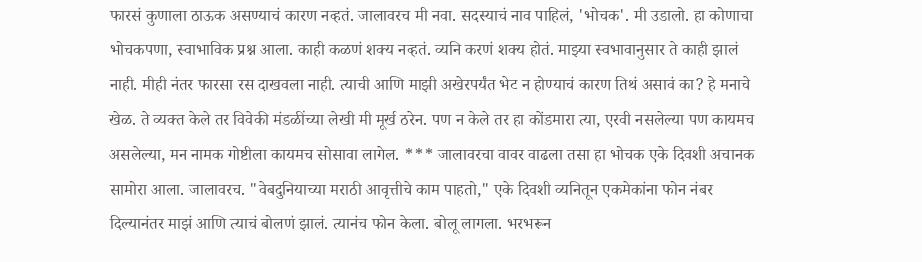फारसं कुणाला ठाऊक असण्याचं कारण नव्हतं. जालावरच मी नवा. सदस्याचं नाव पाहिलं, 'भोचक'. मी उडालो. हा कोणाचा भोचकपणा, स्वाभाविक प्रश्न आला. काही कळणं शक्य नव्हतं. व्यनि करणं शक्य होतं. माझ्या स्वभावानुसार ते काही झालं नाही. मीही नंतर फारसा रस दाखवला नाही. त्याची आणि माझी अखेरपर्यंत भेट न होण्याचं कारण तिथं असावं का? हे मनाचे खेळ. ते व्यक्त केले तर विवेकी मंडळींच्या लेखी मी मूर्ख ठरेन. पण न केले तर हा कोंडमारा त्या, एरवी नसलेल्या पण कायमच असलेल्या, मन नामक गोष्टीला कायमच सोसावा लागेल. *** जालावरचा वावर वाढला तसा हा भोचक एके दिवशी अचानक सामोरा आला. जालावरच. "वेबदुनियाच्या मराठी आवृत्तीचे काम पाहतो," एके दिवशी व्यनितून एकमेकांना फोन नंबर दिल्यानंतर माझं आणि त्याचं बोलणं झालं. त्यानंच फोन केला. बोलू लागला. भरभरून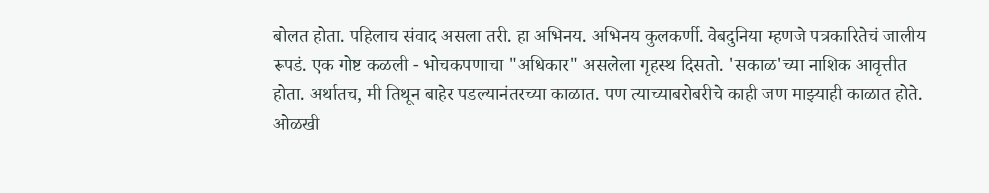बोलत होता. पहिलाच संवाद असला तरी. हा अभिनय. अभिनय कुलकर्णी. वेबदुनिया म्हणजे पत्रकारितेचं जालीय रूपडं. एक गोष्ट कळली - भोचकपणाचा "अधिकार" असलेला गृहस्थ दिसतो. 'सकाळ'च्या नाशिक आवृत्तीत होता. अर्थातच, मी तिथून बाहेर पडल्यानंतरच्या काळात. पण त्याच्याबरोबरीचे काही जण माझ्याही काळात होते. ओळखी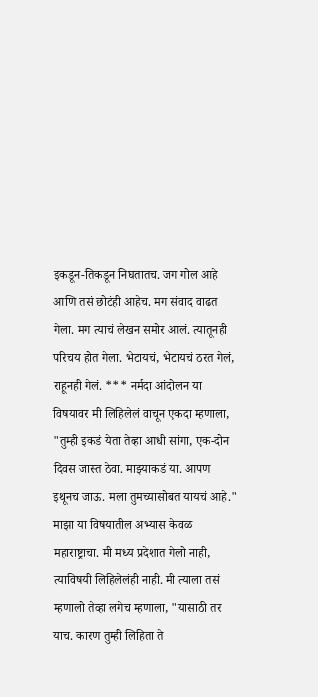इकडून-तिकडून निघतातच. जग गोल आहे आणि तसं छोटंही आहेच. मग संवाद वाढत गेला. मग त्याचं लेखन समोर आलं. त्यातूनही परिचय होत गेला. भेटायचं, भेटायचं ठरत गेलं, राहूनही गेलं. *** नर्मदा आंदोलन या विषयावर मी लिहिलेलं वाचून एकदा म्हणाला, "तुम्ही इकडं येता तेव्हा आधी सांगा, एक-दोन दिवस जास्त ठेवा. माझ्याकडं या. आपण इथूनच जाऊ. मला तुमच्यासोबत यायचं आहे." माझा या विषयातील अभ्यास केवळ महाराष्ट्राचा. मी मध्य प्रदेशात गेलो नाही, त्याविषयी लिहिलेलंही नाही. मी त्याला तसं म्हणालो तेव्हा लगेच म्हणाला, "यासाठी तर याच. कारण तुम्ही लिहिता ते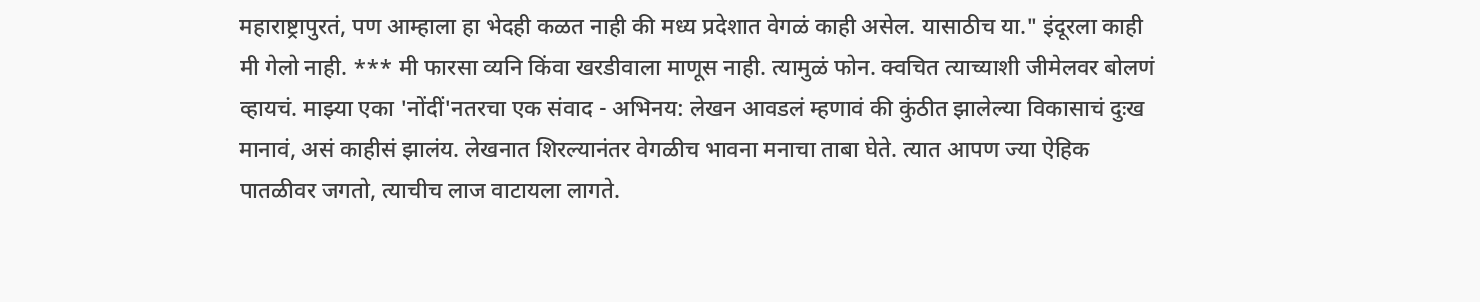महाराष्ट्रापुरतं, पण आम्हाला हा भेदही कळत नाही की मध्य प्रदेशात वेगळं काही असेल. यासाठीच या." इंदूरला काही मी गेलो नाही. *** मी फारसा व्यनि किंवा खरडीवाला माणूस नाही. त्यामुळं फोन. क्वचित त्याच्याशी जीमेलवर बोलणं व्हायचं. माझ्या एका 'नोंदीं'नतरचा एक संवाद - अभिनय: लेखन आवडलं म्हणावं की कुंठीत झालेल्या विकासाचं दुःख मानावं, असं काहीसं झालंय. लेखनात शिरल्यानंतर वेगळीच भावना मनाचा ताबा घेते. त्यात आपण ज्या ऐहिक पातळीवर जगतो, त्याचीच लाज वाटायला लागते.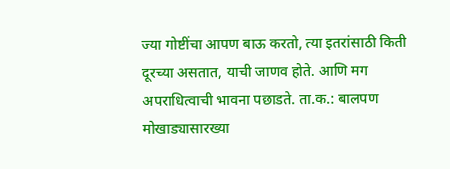ज्या गोष्टींचा आपण बाऊ करतो, त्या इतरांसाठी किती दूरच्या असतात, याची जाणव होते. आणि मग अपराधित्वाची भावना पछाडते. ता.क.: बालपण मोखाड्यासारख्या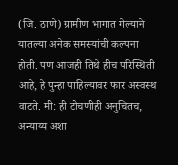(जि. ठाणे) ग्रामीण भागात गेल्याने यातल्या अनेक समस्यांची कल्पना होती. पण आजही तिथे हीच परिस्थिती आहे, हे पुन्हा पाहिल्यावर फार अस्वस्थ वाटते. मी: ही टोचणीही अनुचितच, अन्याय्य अशा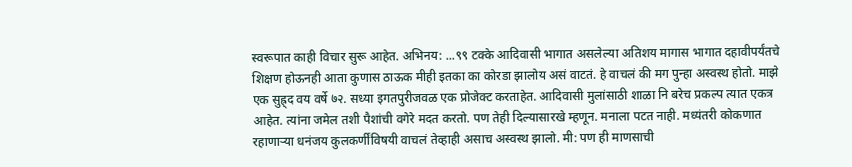स्वरूपात काही विचार सुरू आहेत. अभिनय: ...९९ टक्के आदिवासी भागात असलेल्या अतिशय मागास भागात दहावीपर्यंतचे शिक्षण होऊनही आता कुणास ठाऊक मीही इतका का कोरडा झालोय असं वाटतं. हे वाचलं की मग पुन्हा अस्वस्थ होतो. माझे एक सुह्र्द वय वर्षे ७२. सध्या इगतपुरीजवळ एक प्रोजेक्ट करताहेत. आदिवासी मुलांसाठी शाळा नि बरेच प्रकल्प त्यात एकत्र आहेत. त्यांना जमेल तशी पैशांची वगेरे मदत करतो. पण तेही दिल्यासारखे म्हणून. मनाला पटत नाही. मध्यंतरी कोकणात रहाणार्‍या धनंजय कुलकर्णींविषयी वाचलं तेव्हाही असाच अस्वस्थ झालो. मी: पण ही माणसाची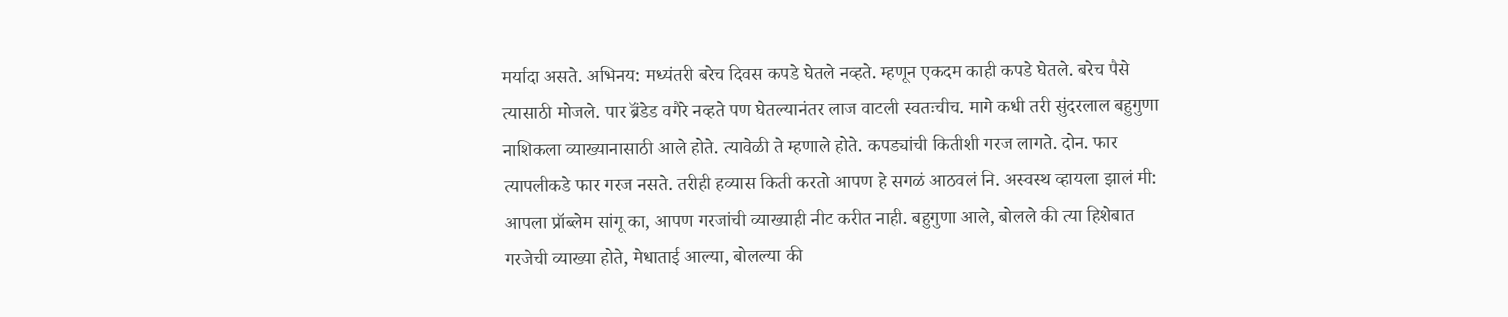मर्यादा असते. अभिनय: मध्यंतरी बरेच दिवस कपडे घेतले नव्हते. म्हणून एकदम काही कपडे घेतले. बरेच पैसे त्यासाठी मोजले. पार ब्रॅंडेड वगैरे नव्हते पण घेतल्यानंतर लाज वाटली स्वतःचीच. मागे कधी तरी सुंदरलाल बहुगुणा नाशिकला व्याख्यानासाठी आले होते. त्यावेळी ते म्हणाले होते. कपड्यांची कितीशी गरज लागते. दोन. फार त्यापलीकडे फार गरज नसते. तरीही हव्यास किती करतो आपण हे सगळं आठवलं नि. अस्वस्थ व्हायला झालं मी: आपला प्रॉब्लेम सांगू का, आपण गरजांची व्याख्याही नीट करीत नाही. बहुगुणा आले, बोलले की त्या हिशेबात गरजेची व्याख्या होते, मेधाताई आल्या, बोलल्या की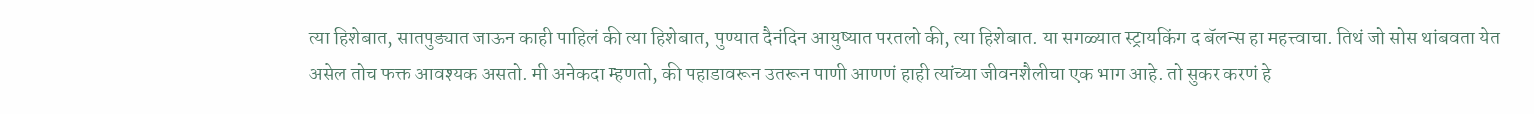त्या हिशेबात, सातपुड्यात जाऊन काही पाहिलं की त्या हिशेबात, पुण्यात दैनंदिन आयुष्यात परतलो की, त्या हिशेबात. या सगळ्यात स्ट्रायकिंग द बॅलन्स हा महत्त्वाचा. तिथं जो सोस थांबवता येत असेल तोच फक्त आवश्यक असतो. मी अनेकदा म्हणतो, की पहाडावरून उतरून पाणी आणणं हाही त्यांच्या जीवनशैलीचा एक भाग आहे. तो सुकर करणं हे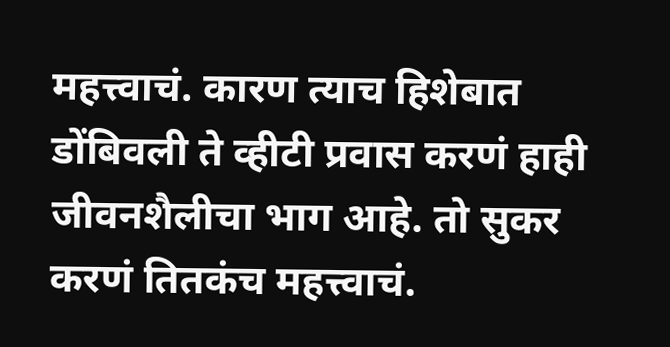महत्त्वाचं. कारण त्याच हिशेबात डोंबिवली ते व्हीटी प्रवास करणं हाही जीवनशैलीचा भाग आहे. तो सुकर करणं तितकंच महत्त्वाचं.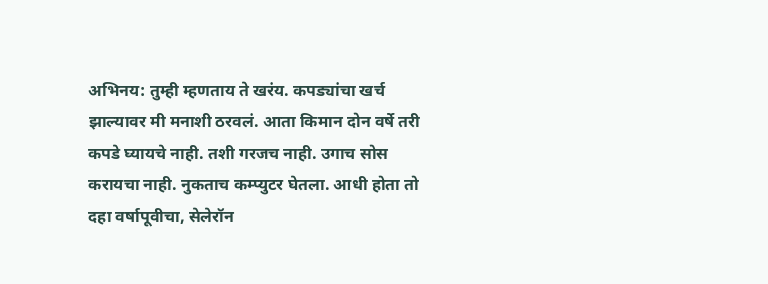अभिनय: तुम्ही म्हणताय ते खरंय. कपड्यांचा खर्च झाल्यावर मी मनाशी ठरवलं. आता किमान दोन वर्षे तरी कपडे घ्यायचे नाही. तशी गरजच नाही. उगाच सोस करायचा नाही. नुकताच कम्प्युटर घेतला. आधी होता तो दहा वर्षापूवीचा, सेलेरॉन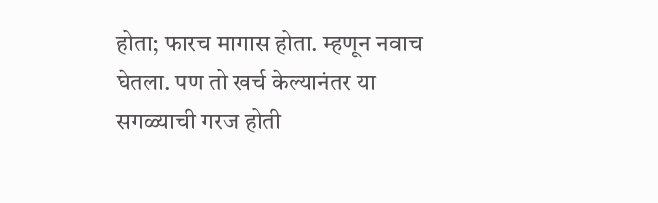होता; फारच मागास होता. म्हणून नवाच घेतला. पण तो खर्च केल्यानंतर या सगळ्याची गरज होती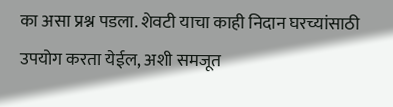का असा प्रश्न पडला. शेवटी याचा काही निदान घरच्यांसाठी उपयोग करता येईल, अशी समजूत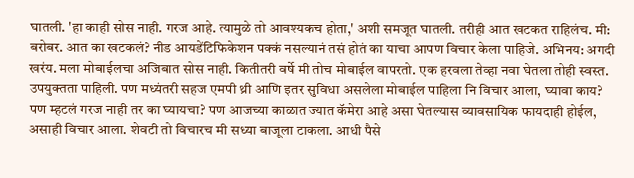घातली. 'हा काही सोस नाही. गरज आहे. त्यामुळे तो आवश्यकच होता,' अशी समजूत घातली. तरीही आत खटकत राहिलंच. मी: बरोबर. आत का खटकलं? नीड आयडेंटिफिकेशन पक्कं नसल्यानं तसं होतं का याचा आपण विचार केला पाहिजे. अभिनय: अगदी खरंय. मला मोबाईलचा अजिबात सोस नाही. कितीतरी वर्षे मी तोच मोबाईल वापरतो. एक हरवला तेव्हा नवा घेतला तोही स्वस्त. उपयुक्तता पाहिली. पण मध्यंतरी सहज एमपी थ्री आणि इतर सुविधा असलेला मोबाईल पाहिला नि विचार आला, घ्यावा काय? पण म्हटलं गरज नाही तर का घ्यायचा? पण आजच्या काळात ज्यात कॅमेरा आहे असा घेतल्यास व्यावसायिक फायदाही होईल, असाही विचार आला. शेवटी तो विचारच मी सध्या बाजूला टाकला. आधी पैसे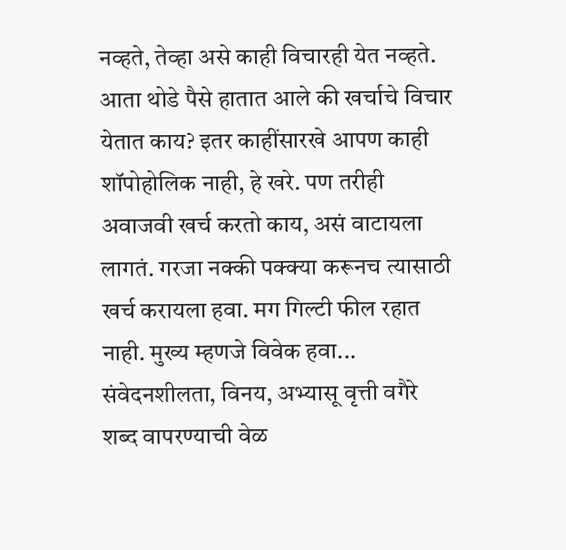नव्हते, तेव्हा असे काही विचारही येत नव्हते. आता थोडे पैसे हातात आले की खर्चाचे विचार येतात काय? इतर काहींसारखे आपण काही शॉपोहोलिक नाही, हे खरे. पण तरीही अवाजवी खर्च करतो काय, असं वाटायला लागतं. गरजा नक्की पक्क्या करूनच त्यासाठी खर्च करायला हवा. मग गिल्टी फील रहात नाही. मुख्य म्हणजे विवेक हवा... संवेदनशीलता, विनय, अभ्यासू वृत्ती वगैरे शब्द वापरण्याची वेळ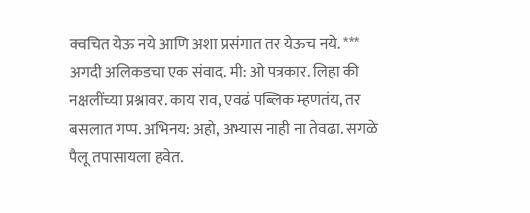क्वचित येऊ नये आणि अशा प्रसंगात तर येऊच नये. *** अगदी अलिकडचा एक संवाद. मी: ओ पत्रकार. लिहा की नक्षलींच्या प्रश्नावर. काय राव, एवढं पब्लिक म्हणतंय, तर बसलात गप्प. अभिनय: अहो, अभ्यास नाही ना तेवढा. सगळे पैलू तपासायला हवेत.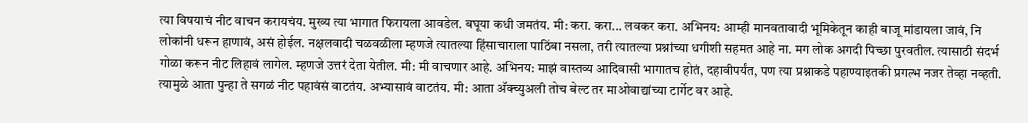त्या विषयाचं नीट वाचन करायचंय. मुख्य त्या भागात फिरायला आवडेल. बघूया कधी जमतंय. मी: करा. करा... लवकर करा. अभिनय: आम्ही मानवतावादी भूमिकेतून काही बाजू मांडायला जावं, नि लोकांनी धरून हाणावं, असं होईल. नक्षलवादी चळवळीला म्हणजे त्यातल्या हिंसाचाराला पाठिंबा नसला, तरी त्यातल्या प्रश्नांच्या धगीशी सहमत आहे ना. मग लोक अगदी पिच्छा पुरवतील. त्यासाठी संदर्भ गोळा करून नीट लिहावं लागेल. म्हणजे उत्तरं देता येतील. मी: मी वाचणार आहे. अभिनय: माझं वास्तव्य आदिवासी भागातच होतं, दहावीपर्यंत, पण त्या प्रश्नाकडे पहाण्याइतकी प्रगल्भ नजर तेव्हा नव्हती. त्यामुळे आता पुन्हा ते सगळं नीट पहावंसं वाटतंय. अभ्यासावं वाटतंय. मी: आता अ‍ॅक्च्युअली तोच बेल्ट तर माओवाद्यांच्या टार्गेट वर आहे.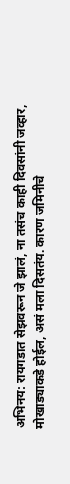अभिनय: रायगडात सेझवरून जे झालं, ना तसंच काही दिवसांनी जव्हार, मोखाड्याकडे होईल, असं मला दिसतंय. कारण जमिनीचे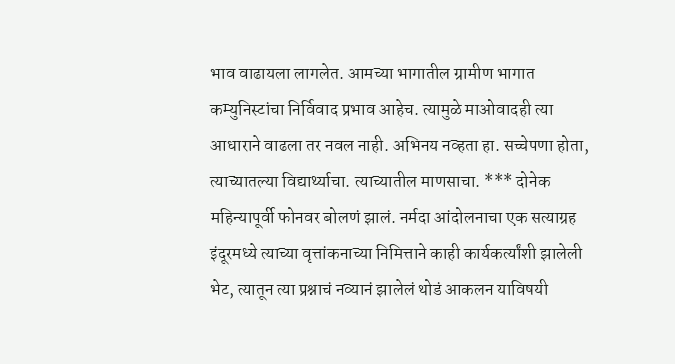भाव वाढायला लागलेत. आमच्या भागातील ग्रामीण भागात कम्युनिस्टांचा निर्विवाद प्रभाव आहेच. त्यामुळे माओवादही त्या आधाराने वाढला तर नवल नाही. अभिनय नव्हता हा. सच्चेपणा होता, त्याच्यातल्या विद्यार्थ्याचा. त्याच्यातील माणसाचा. *** दोनेक महिन्यापूर्वी फोनवर बोलणं झालं. नर्मदा आंदोलनाचा एक सत्याग्रह इंदूरमध्ये त्याच्या वृत्तांकनाच्या निमित्ताने काही कार्यकर्त्यांशी झालेली भेट, त्यातून त्या प्रश्नाचं नव्यानं झालेलं थोडं आकलन याविषयी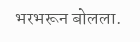भरभरून बोलला.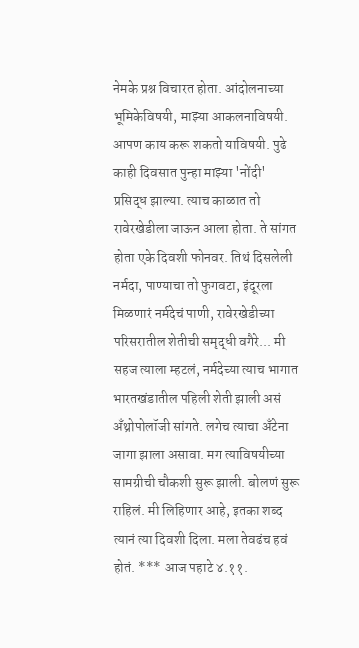नेमके प्रश्न विचारत होता. आंदोलनाच्या भूमिकेविषयी, माझ्या आकलनाविषयी. आपण काय करू शकतो याविषयी. पुढे काही दिवसात पुन्हा माझ्या 'नोंदी' प्रसिद्ध झाल्या. त्याच काळात तो रावेरखेडीला जाऊन आला होता. ते सांगत होता एके दिवशी फोनवर. तिथं दिसलेली नर्मदा, पाण्याचा तो फुगवटा, इंदूरला मिळणारं नर्मदेचं पाणी, रावेरखेडीच्या परिसरातील शेतीची समृद्धी वगैरे... मी सहज त्याला म्हटलं, नर्मदेच्या त्याच भागात भारतखंडातील पहिली शेती झाली असं अँथ्रोपोलॉजी सांगते. लगेच त्याचा अँटेना जागा झाला असावा. मग त्याविषयीच्या सामग्रीची चौकशी सुरू झाली. बोलणं सुरू राहिलं. मी लिहिणार आहे, इतका शब्द त्यानं त्या दिवशी दिला. मला तेवढंच हवं होतं. *** आज पहाटे ४.११.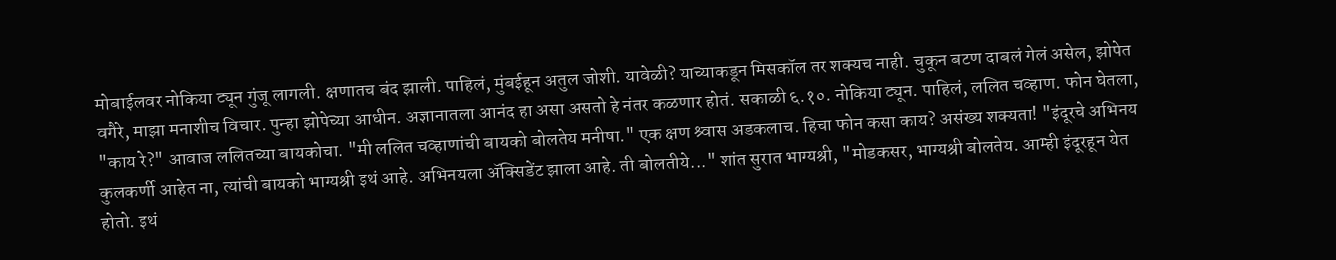मोबाईलवर नोकिया ट्यून गुंजू लागली. क्षणातच बंद झाली. पाहिलं, मुंबईहून अतुल जोशी. यावेळी? याच्याकडून मिसकॉल तर शक्यच नाही. चुकून बटण दाबलं गेलं असेल, झोपेत वगैरे, माझा मनाशीच विचार. पुन्हा झोपेच्या आधीन. अज्ञानातला आनंद हा असा असतो हे नंतर कळणार होतं. सकाळी ६.१०. नोकिया ट्यून. पाहिलं, ललित चव्हाण. फोन घेतला, "काय रे?" आवाज ललितच्या बायकोचा. "मी ललित चव्हाणांची बायको बोलतेय मनीषा." एक क्षण श्र्वास अडकलाच. हिचा फोन कसा काय? असंख्य शक्यता! "इंदूरचे अभिनय कुलकर्णी आहेत ना, त्यांची बायको भाग्यश्री इथं आहे. अभिनयला ॲक्सिडेंट झाला आहे. ती बोलतीये..." शांत सुरात भाग्यश्री, "मोडकसर, भाग्यश्री बोलतेय. आम्ही इंदूरहून येत होतो. इथं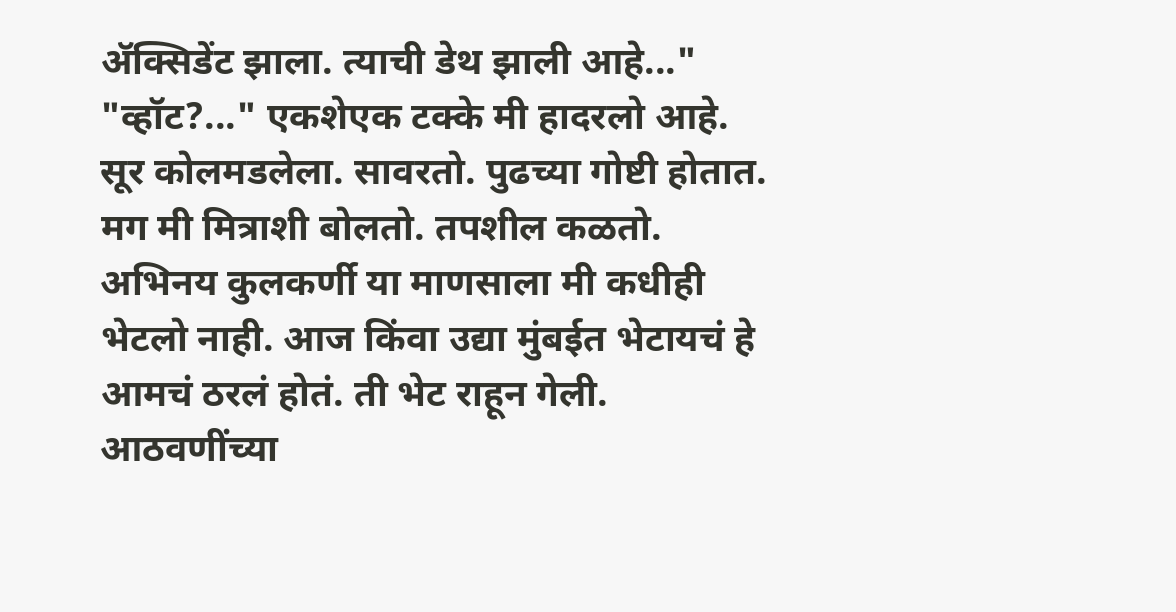ॲक्सिडेंट झाला. त्याची डेथ झाली आहे..." "व्हॉट?..." एकशेएक टक्के मी हादरलो आहे. सूर कोलमडलेला. सावरतो. पुढच्या गोष्टी होतात. मग मी मित्राशी बोलतो. तपशील कळतो. अभिनय कुलकर्णी या माणसाला मी कधीही भेटलो नाही. आज किंवा उद्या मुंबईत भेटायचं हे आमचं ठरलं होतं. ती भेट राहून गेली. आठवणींच्या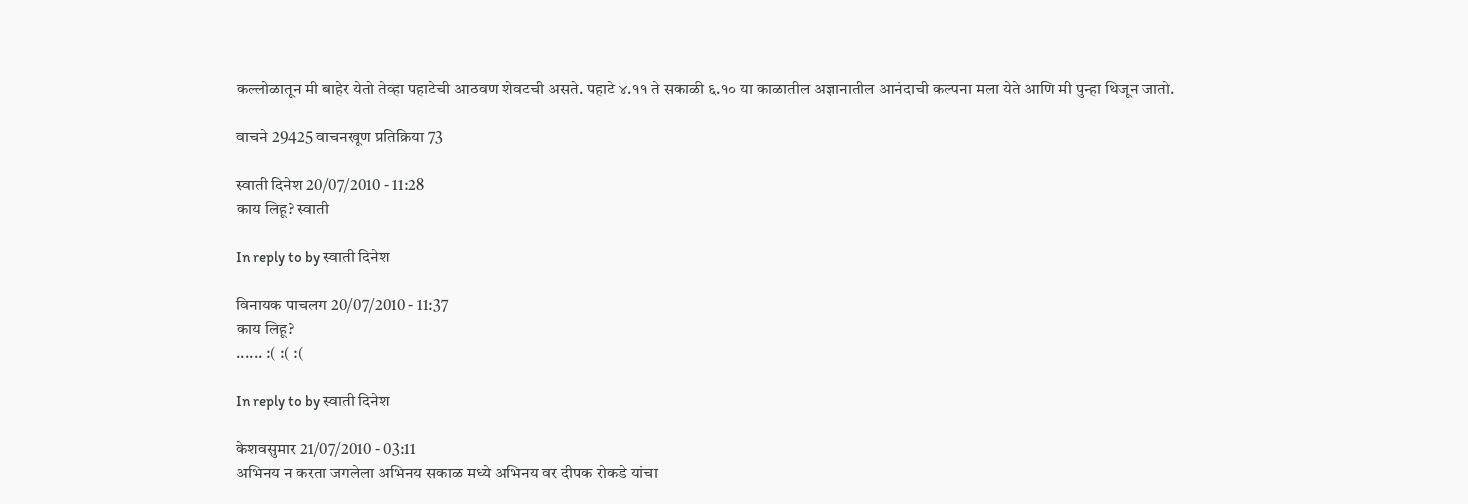कल्लोळातून मी बाहेर येतो तेव्हा पहाटेची आठवण शेवटची असते. पहाटे ४.११ ते सकाळी ६.१० या काळातील अज्ञानातील आनंदाची कल्पना मला येते आणि मी पुन्हा थिजून जातो.

वाचने 29425 वाचनखूण प्रतिक्रिया 73

स्वाती दिनेश 20/07/2010 - 11:28
काय लिहू? स्वाती

In reply to by स्वाती दिनेश

विनायक पाचलग 20/07/2010 - 11:37
काय लिहू?
...... :( :( :(

In reply to by स्वाती दिनेश

केशवसुमार 21/07/2010 - 03:11
अभिनय न करता जगलेला अभिनय सकाळ मध्ये अभिनय वर दीपक रोकडे यांचा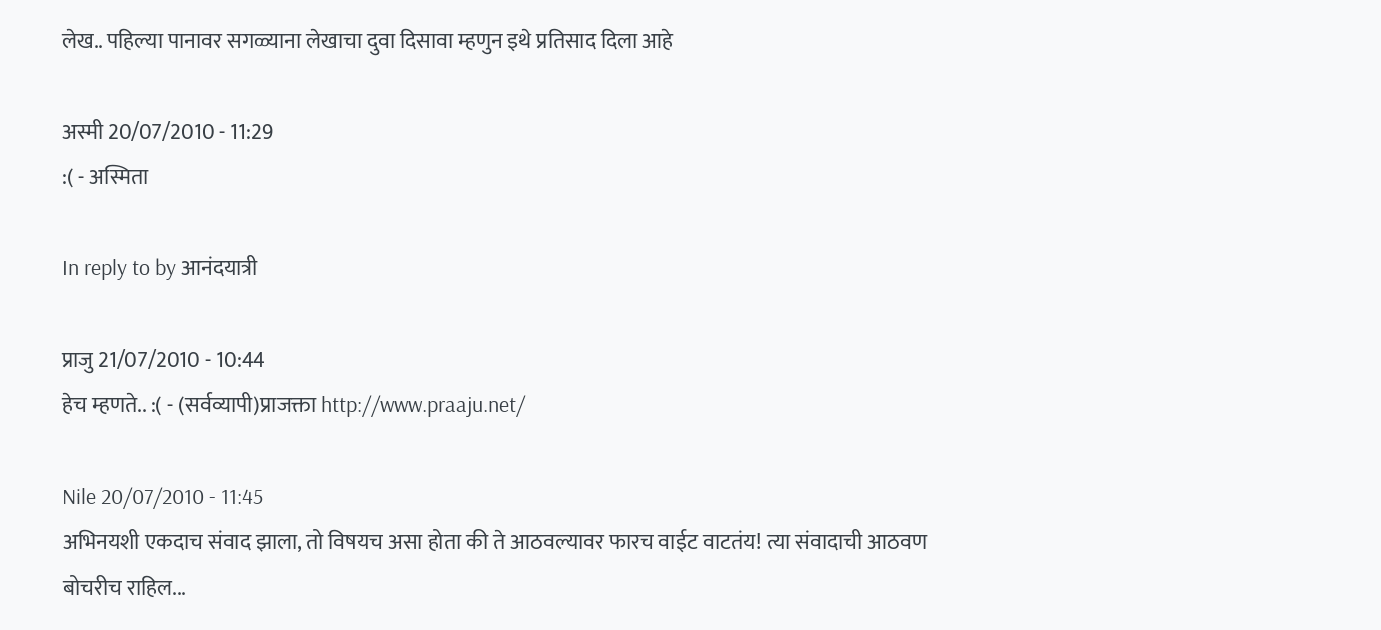लेख.. पहिल्या पानावर सगळ्याना लेखाचा दुवा दिसावा म्हणुन इथे प्रतिसाद दिला आहे

अस्मी 20/07/2010 - 11:29
:( - अस्मिता

In reply to by आनंदयात्री

प्राजु 21/07/2010 - 10:44
हेच म्हणते.. :( - (सर्वव्यापी)प्राजक्ता http://www.praaju.net/

Nile 20/07/2010 - 11:45
अभिनयशी एकदाच संवाद झाला, तो विषयच असा होता की ते आठवल्यावर फारच वाईट वाटतंय! त्या संवादाची आठवण बोचरीच राहिल...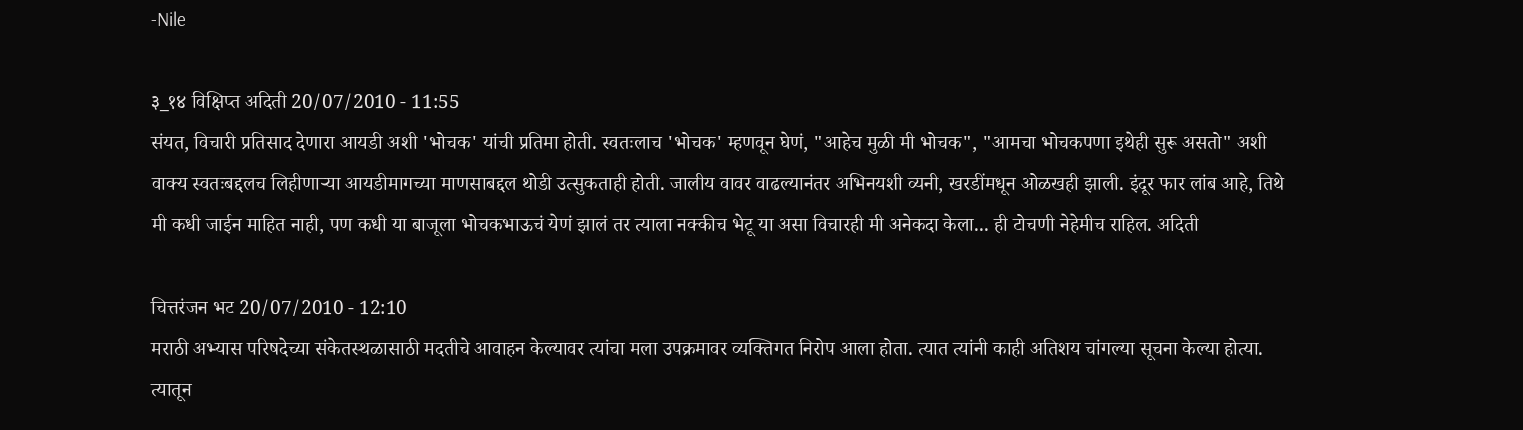-Nile

३_१४ विक्षिप्त अदिती 20/07/2010 - 11:55
संयत, विचारी प्रतिसाद देणारा आयडी अशी 'भोचक' यांची प्रतिमा होती. स्वतःलाच 'भोचक' म्हणवून घेणं, "आहेच मुळी मी भोचक", "आमचा भोचकपणा इथेही सुरू असतो" अशी वाक्य स्वतःबद्दलच लिहीणार्‍या आयडीमागच्या माणसाबद्दल थोडी उत्सुकताही होती. जालीय वावर वाढल्यानंतर अभिनयशी व्यनी, खरडींमधून ओळखही झाली. इंदूर फार लांब आहे, तिथे मी कधी जाईन माहित नाही, पण कधी या बाजूला भोचकभाऊचं येणं झालं तर त्याला नक्कीच भेटू या असा विचारही मी अनेकदा केला... ही टोचणी नेहेमीच राहिल. अदिती

चित्तरंजन भट 20/07/2010 - 12:10
मराठी अभ्यास परिषदेच्या संकेतस्थळासाठी मदतीचे आवाहन केल्यावर त्यांचा मला उपक्रमावर व्यक्तिगत निरोप आला होता. त्यात त्यांनी काही अतिशय चांगल्या सूचना केल्या होत्या. त्यातून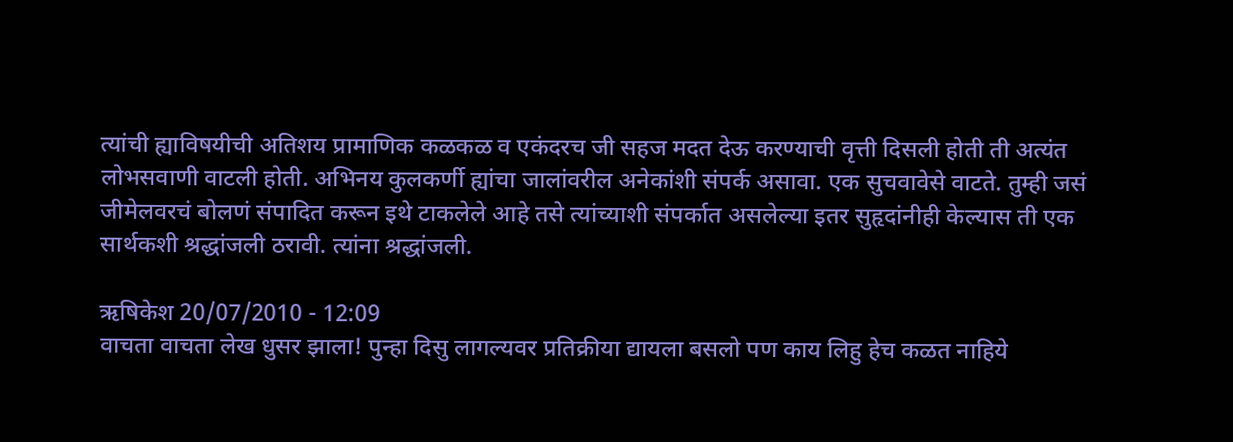त्यांची ह्याविषयीची अतिशय प्रामाणिक कळकळ व एकंदरच जी सहज मदत देऊ करण्याची वृत्ती दिसली होती ती अत्यंत लोभसवाणी वाटली होती. अभिनय कुलकर्णी ह्यांचा जालांवरील अनेकांशी संपर्क असावा. एक सुचवावेसे वाटते. तुम्ही जसं जीमेलवरचं बोलणं संपादित करून इथे टाकलेले आहे तसे त्यांच्याशी संपर्कात असलेल्या इतर सुहृदांनीही केल्यास ती एक सार्थकशी श्रद्धांजली ठरावी. त्यांना श्रद्धांजली.

ऋषिकेश 20/07/2010 - 12:09
वाचता वाचता लेख धुसर झाला! पुन्हा दिसु लागल्यवर प्रतिक्रीया द्यायला बसलो पण काय लिहु हेच कळत नाहिये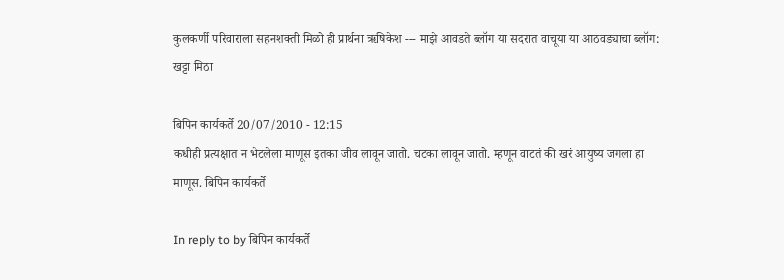कुलकर्णी परिवाराला सहनशक्ती मिळो ही प्रार्थना ऋषिकेश --- माझे आवडते ब्लॉग या सदरात वाचूया या आठवड्याचा ब्लॉग: खट्टा मिठा

बिपिन कार्यकर्ते 20/07/2010 - 12:15
कधीही प्रत्यक्षात न भेटलेला माणूस इतका जीव लावून जातो. चटका लावून जातो. म्हणून वाटतं की खरं आयुष्य जगला हा माणूस. बिपिन कार्यकर्ते

In reply to by बिपिन कार्यकर्ते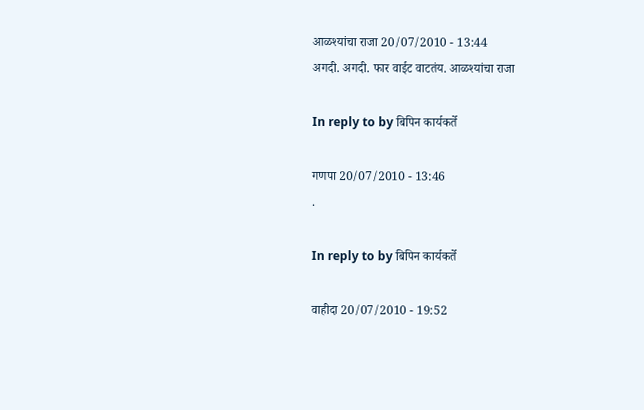आळश्यांचा राजा 20/07/2010 - 13:44
अगदी. अगदी. फार वाईट वाटतंय. आळश्यांचा राजा

In reply to by बिपिन कार्यकर्ते

गणपा 20/07/2010 - 13:46
.

In reply to by बिपिन कार्यकर्ते

वाहीदा 20/07/2010 - 19:52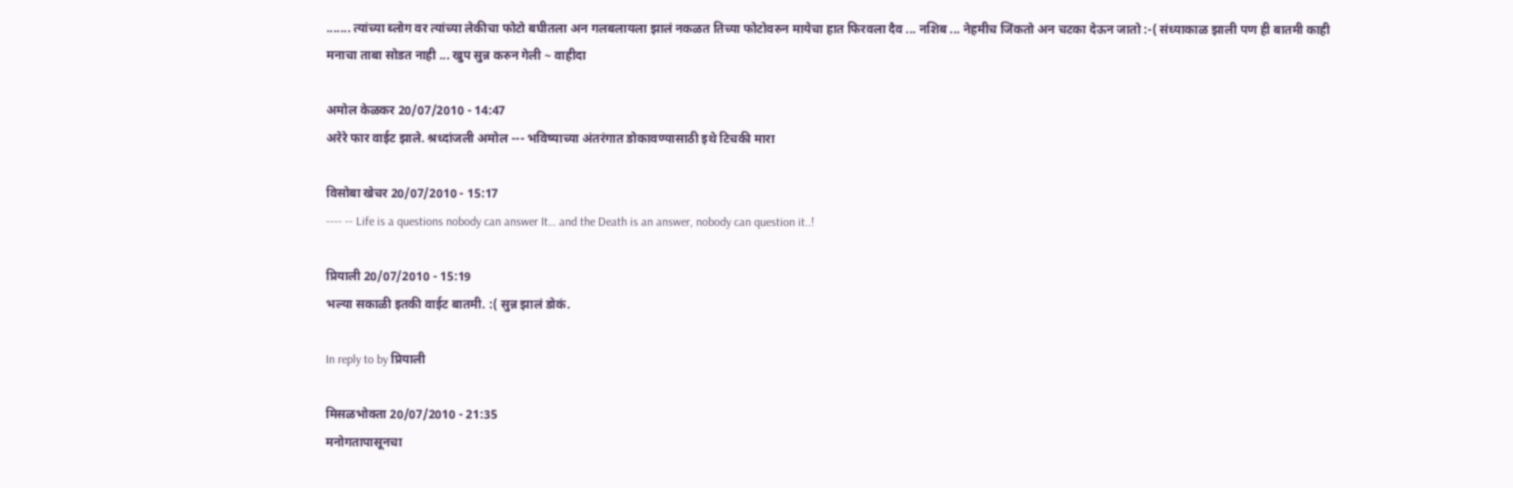....... त्यांच्या ब्लोग वर त्यांच्या लेकीचा फोटो बघीतला अन गलबलायला झालं नकळत तिच्या फोटोवरुन मायेचा हात फिरवला दैव ... नशिब ... नेहमीच जिंकतो अन चटका देऊन जातो :-( संध्याकाळ झाली पण ही बातमी काही मनाचा ताबा सोडत नाही ... खुप सुन्न करुन गेली ~ वाहीदा

अमोल केळकर 20/07/2010 - 14:47
अरेरे फार वाईट झाले. श्रध्दांजली अमोल --- भविष्याच्या अंतरंगात डोकावण्यासाठी इथे टिचकी मारा

विसोबा खेचर 20/07/2010 - 15:17
---- -- Life is a questions nobody can answer It… and the Death is an answer, nobody can question it..!

प्रियाली 20/07/2010 - 15:19
भल्या सकाळी इतकी वाईट बातमी. :( सुन्न झालं डोकं.

In reply to by प्रियाली

मिसळभोक्ता 20/07/2010 - 21:35
मनोगतापासूनचा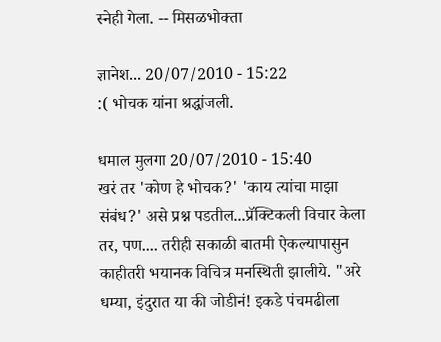स्नेही गेला. -- मिसळभोक्ता

ज्ञानेश... 20/07/2010 - 15:22
:( भोचक यांना श्रद्धांजली.

धमाल मुलगा 20/07/2010 - 15:40
खरं तर 'कोण हे भोचक?' 'काय त्यांचा माझा संबंध?' असे प्रश्न पडतील...प्रॅक्टिकली विचार केला तर, पण.... तरीही सकाळी बातमी ऐकल्यापासुन काहीतरी भयानक विचित्र मनस्थिती झालीये. "अरे धम्या, इंदुरात या की जोडीनं! इकडे पंचमढीला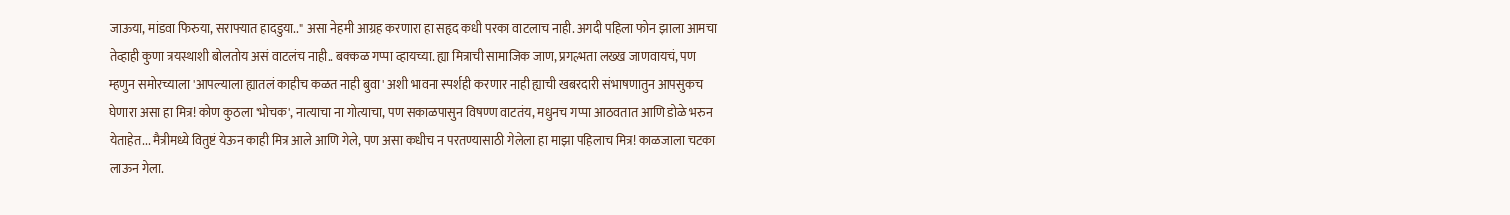जाऊया, मांडवा फिरुया, सराफ्यात हादडुया.." असा नेहमी आग्रह करणारा हा सहृद कधी परका वाटलाच नाही. अगदी पहिला फोन झाला आमचा तेव्हाही कुणा त्रयस्थाशी बोलतोय असं वाटलंच नाही.. बक्कळ गप्पा व्हायच्या. ह्या मित्राची सामाजिक जाण, प्रगल्भता लख्ख जाणवायचं, पण म्हणुन समोरच्याला 'आपल्याला ह्यातलं काहीच कळत नाही बुवा' अशी भावना स्पर्शही करणार नाही ह्याची खबरदारी संभाषणातुन आपसुकच घेणारा असा हा मित्र! कोण कुठला 'भोचक', नात्याचा ना गोत्याचा, पण सकाळपासुन विषण्ण वाटतंय, मधुनच गप्पा आठवतात आणि डोळे भरुन येताहेत... मैत्रीमध्ये वितुष्टं येऊन काही मित्र आले आणि गेले, पण असा कधीच न परतण्यासाठी गेलेला हा माझा पहिलाच मित्र! काळजाला चटका लाऊन गेला.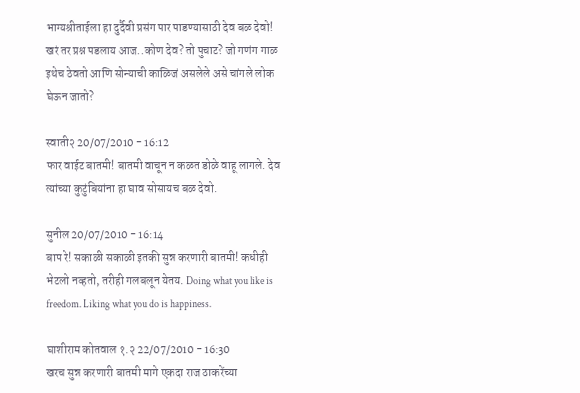भाग्यश्रीताईला हा दुर्दैवी प्रसंग पार पाडण्यासाठी देव बळ देवो! खरं तर प्रश्न पडलाय आज..कोण देव? तो पुचाट? जो गणंग गाळ इथेच ठेवतो आणि सोन्याची काळिजं असलेले असे चांगले लोक घेऊन जातो?

स्वाती२ 20/07/2010 - 16:12
फार वाईट बातमी! बातमी वाचून न कळत डोळे वाहू लागले. देव त्यांच्या कुटुंबियांना हा घाव सोसायच बळ देवो.

सुनील 20/07/2010 - 16:14
बाप रे! सकाळी सकाळी इतकी सुन्न करणारी बातमी! कधीही भेटलो नव्हतो, तरीही गलबलून येतय. Doing what you like is freedom. Liking what you do is happiness.

घाशीराम कोतवाल १.२ 22/07/2010 - 16:30
खरच सुन्न करणारी बातमी मागे एकदा राज ठाकरेंच्या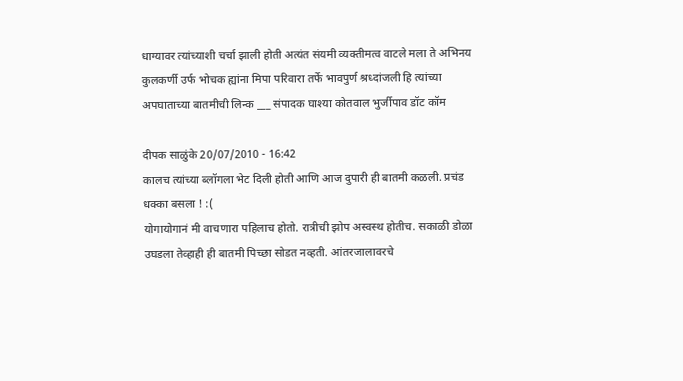धाग्यावर त्यांच्याशी चर्चा झाली होती अत्यंत संयमी व्यक्तीमत्व वाटले मला ते अभिनय कुलकर्णी उर्फ भोचक ह्यांना मिपा परिवारा तर्फे भावपुर्ण श्रध्दांजली हि त्यांच्या अपघाताच्या बातमीची लिन्क ___ संपादक घाश्या कोतवाल भुर्जीपाव डॉट कॉम

दीपक साळुंके 20/07/2010 - 16:42
कालच त्यांच्या ब्लॉगला भेट दिली होती आणि आज दुपारी ही बातमी कळली. प्रचंड धक्का बसला ! :(
योगायोगानं मी वाचणारा पहिलाच होतो. रात्रीची झोप अस्वस्थ होतीच. सकाळी डोळा उघडला तेव्हाही ही बातमी पिच्छा सोडत नव्हती. आंतरजालावरचे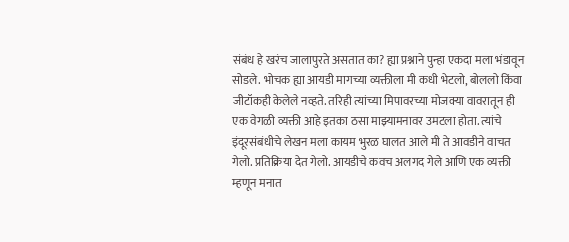संबंध हे खरंच जालापुरते असतात का? ह्या प्रश्नाने पुन्हा एकदा मला भंडावून सोडले. भोचक ह्या आयडी मागच्या व्यक्तीला मी कधी भेटलो, बोललो किंवा जीटॉकही केलेले नव्हते. तरिही त्यांच्या मिपावरच्या मोजक्या वावरातून ही एक वेगळी व्यक्ती आहे इतका ठसा माझ्यामनावर उमटला होता. त्यांचे इंदूरसंबंधीचे लेखन मला कायम भुरळ घालत आले मी ते आवडीने वाचत गेलो. प्रतिक्रिया देत गेलो. आयडीचे कवच अलगद गेले आणि एक व्यक्ती म्हणून मनात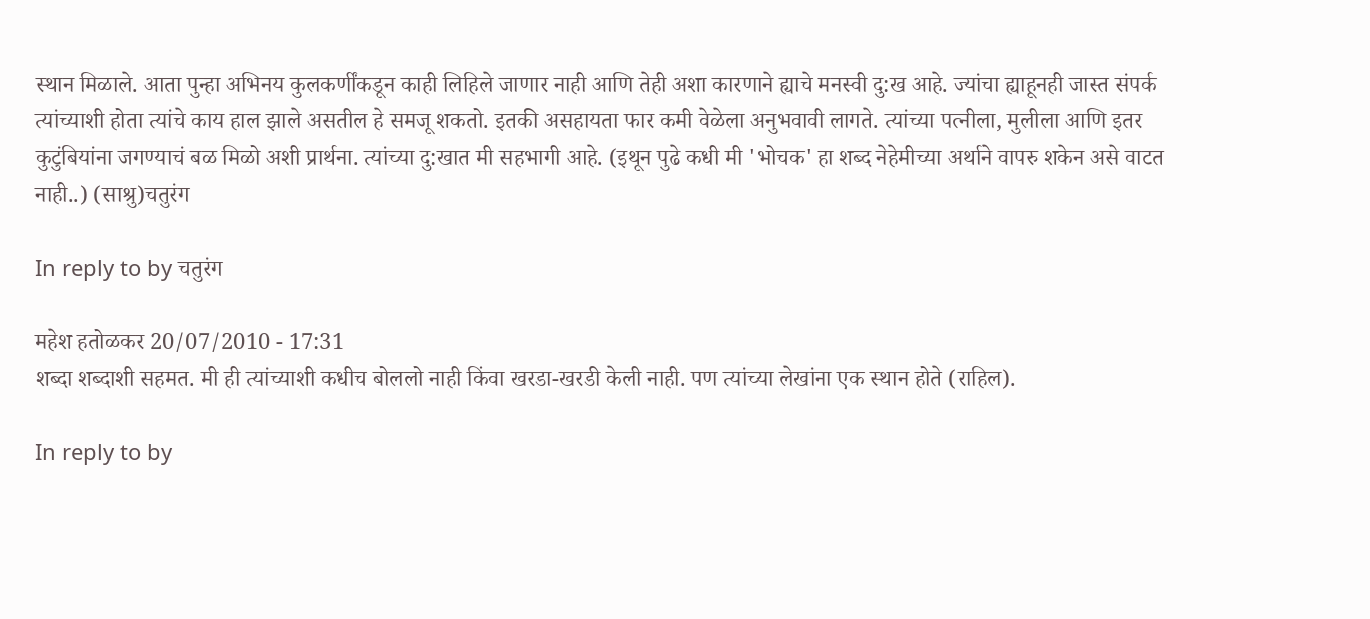स्थान मिळाले. आता पुन्हा अभिनय कुलकर्णींकडून काही लिहिले जाणार नाही आणि तेही अशा कारणाने ह्याचे मनस्वी दु:ख आहे. ज्यांचा ह्याहूनही जास्त संपर्क त्यांच्याशी होता त्यांचे काय हाल झाले असतील हे समजू शकतो. इतकी असहायता फार कमी वेळेला अनुभवावी लागते. त्यांच्या पत्नीला, मुलीला आणि इतर कुटुंबियांना जगण्याचं बळ मिळो अशी प्रार्थना. त्यांच्या दु:खात मी सहभागी आहे. (इथून पुढे कधी मी 'भोचक' हा शब्द नेहेमीच्या अर्थाने वापरु शकेन असे वाटत नाही..) (साश्रु)चतुरंग

In reply to by चतुरंग

महेश हतोळकर 20/07/2010 - 17:31
शब्दा शब्दाशी सहमत. मी ही त्यांच्याशी कधीच बोललो नाही किंवा खरडा-खरडी केली नाही. पण त्यांच्या लेखांना एक स्थान होते (राहिल).

In reply to by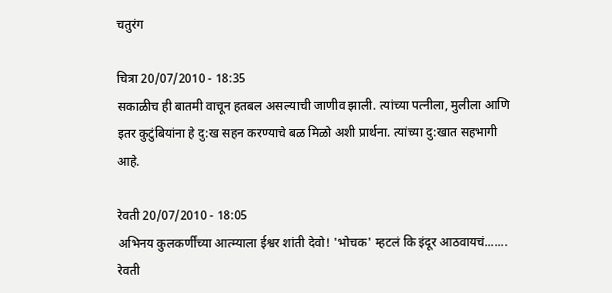चतुरंग

चित्रा 20/07/2010 - 18:35
सकाळीच ही बातमी वाचून हतबल असल्याची जाणीव झाली. त्यांच्या पत्नीला, मुलीला आणि इतर कुटुंबियांना हे दु:ख सहन करण्याचे बळ मिळो अशी प्रार्थना. त्यांच्या दु:खात सहभागी आहे.

रेवती 20/07/2010 - 18:05
अभिनय कुलकर्णींच्या आत्म्याला ईश्वर शांती देवो! 'भोचक' म्हटलं कि इंदूर आठवायचं....... रेवती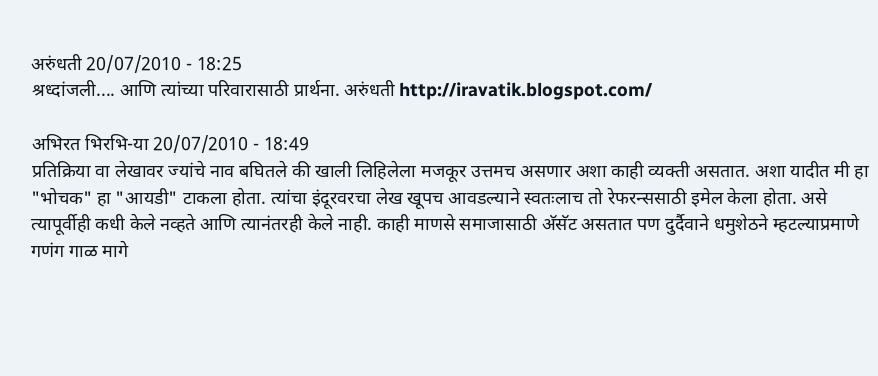अरुंधती 20/07/2010 - 18:25
श्रध्दांजली.... आणि त्यांच्या परिवारासाठी प्रार्थना. अरुंधती http://iravatik.blogspot.com/

अभिरत भिरभि-या 20/07/2010 - 18:49
प्रतिक्रिया वा लेखावर ज्यांचे नाव बघितले की खाली लिहिलेला मजकूर उत्तमच असणार अशा काही व्यक्ती असतात. अशा यादीत मी हा "भोचक" हा "आयडी" टाकला होता. त्यांचा इंदूरवरचा लेख खूपच आवडल्याने स्वतःलाच तो रेफरन्ससाठी इमेल केला होता. असे त्यापूर्वीही कधी केले नव्हते आणि त्यानंतरही केले नाही. काही माणसे समाजासाठी अ‍ॅसॅट असतात पण दुर्दैवाने धमुशेठने म्हटल्याप्रमाणे गणंग गाळ मागे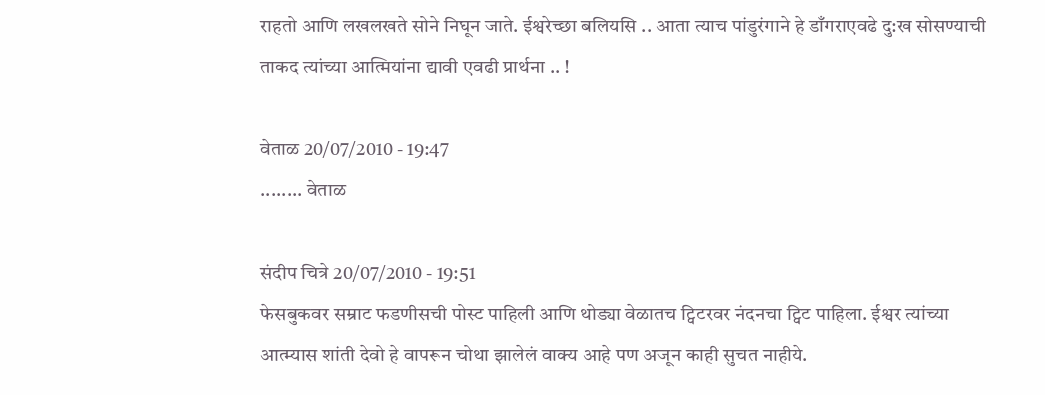राहतो आणि लखलखते सोने निघून जाते. ईश्वरेच्छा बलियसि .. आता त्याच पांडुरंगाने हे डाँगराएवढे दु:ख सोसण्याची ताकद त्यांच्या आत्मियांना द्यावी एवढी प्रार्थना .. !

वेताळ 20/07/2010 - 19:47
........ वेताळ

संदीप चित्रे 20/07/2010 - 19:51
फेसबुकवर सम्राट फडणीसची पोस्ट पाहिली आणि थोड्या वेळातच ट्विटरवर नंदनचा ट्विट पाहिला. ईश्वर त्यांच्या आत्म्यास शांती देवो हे वापरून चोथा झालेलं वाक्य आहे पण अजून काही सुचत नाहीये.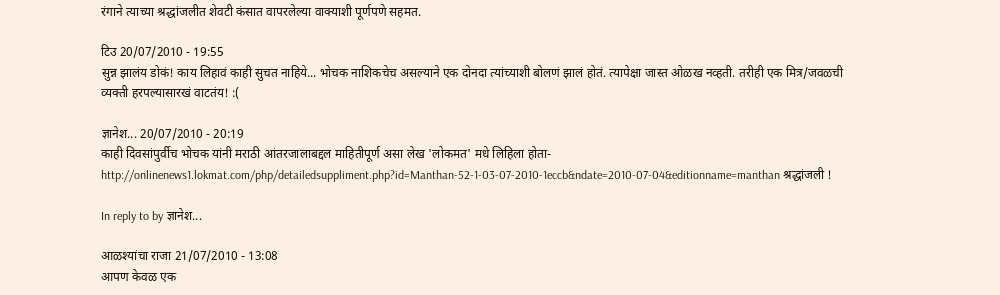रंगाने त्याच्या श्रद्धांजलीत शेवटी कंसात वापरलेल्या वाक्याशी पूर्णपणे सहमत.

टिउ 20/07/2010 - 19:55
सुन्न झालंय डोकं! काय लिहावं काही सुचत नाहिये... भोचक नाशिकचेच असल्याने एक दोनदा त्यांच्याशी बोलणं झालं होतं. त्यापेक्षा जास्त ओळख नव्हती. तरीही एक मित्र/जवळची व्यक्ती हरपल्यासारखं वाटतंय! :(

ज्ञानेश... 20/07/2010 - 20:19
काही दिवसांपुर्वीच भोचक यांनी मराठी आंतरजालाबद्दल माहितीपूर्ण असा लेख 'लोकमत' मधे लिहिला होता- http://onlinenews1.lokmat.com/php/detailedsuppliment.php?id=Manthan-52-1-03-07-2010-1eccb&ndate=2010-07-04&editionname=manthan श्रद्धांजली !

In reply to by ज्ञानेश...

आळश्यांचा राजा 21/07/2010 - 13:08
आपण केवळ एक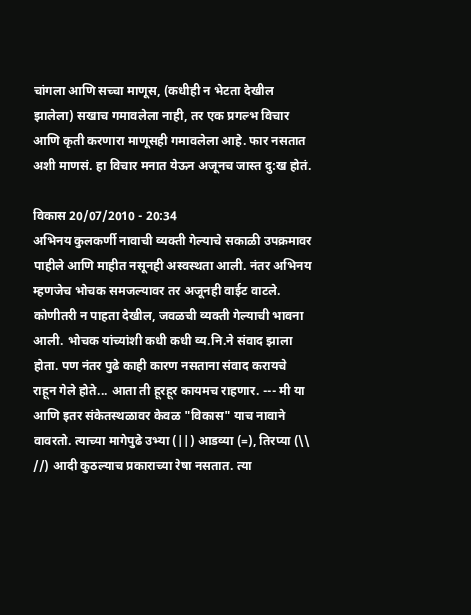चांगला आणि सच्चा माणूस, (कधीही न भेटता देखील झालेला) सखाच गमावलेला नाही, तर एक प्रगल्भ विचार आणि कृती करणारा माणूसही गमावलेला आहे. फार नसतात अशी माणसं. हा विचार मनात येऊन अजूनच जास्त दु:ख होतं.

विकास 20/07/2010 - 20:34
अभिनय कुलकर्णी नावाची व्यक्ती गेल्याचे सकाळी उपक्रमावर पाहीले आणि माहीत नसूनही अस्वस्थता आली. नंतर अभिनय म्हणजेच भोचक समजल्यावर तर अजूनही वाईट वाटले. कोणीतरी न पाहता देखील, जवळची व्यक्ती गेल्याची भावना आली. भोचक यांच्यांशी कधी कधी व्य.नि.ने संवाद झाला होता. पण नंतर पुढे काही कारण नसताना संवाद करायचे राहून गेले होते... आता ती हूरहूर कायमच राहणार. --- मी या आणि इतर संकेतस्थळावर केवळ "विकास" याच नावाने वावरतो. त्याच्या मागेपुढे उभ्या (||) आडव्या (=), तिरप्या (\\ //) आदी कुठल्याच प्रकाराच्या रेषा नसतात. त्या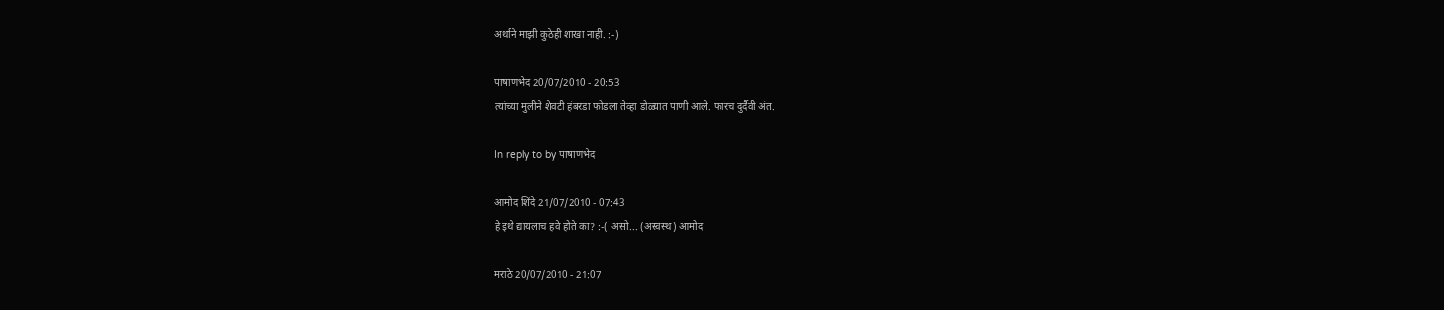अर्थाने माझी कुठेही शाखा नाही. :-)

पाषाणभेद 20/07/2010 - 20:53
त्यांच्या मुलीने शेवटी हंबरडा फोडला तेव्हा डोळ्यात पाणी आले. फारच दुर्दैवी अंत.

In reply to by पाषाणभेद

आमोद शिंदे 21/07/2010 - 07:43
हे इथे द्यायलाच हवे होते का? :-( असो... (अस्वस्थ) आमोद

मराठे 20/07/2010 - 21:07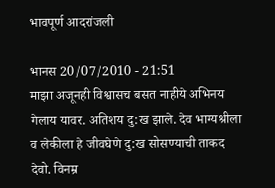भावपूर्ण आदरांजली

भानस 20/07/2010 - 21:51
माझा अजूनही विश्वासच बसत नाहीये अभिनय गेलाय यावर. अतिशय दु:ख झाले. देव भाग्यश्रीला व लेकीला हे जीवघेणे दु:ख सोसण्याची ताकद देवो. विनम्र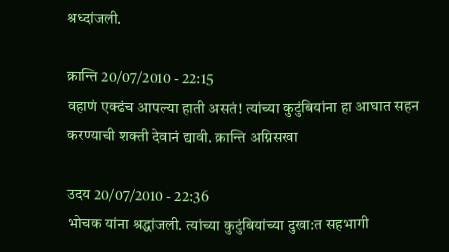श्रध्दांजली.

क्रान्ति 20/07/2010 - 22:15
वहाणं एक्ढंच आपल्या हाती असतं! त्यांच्या कुटुंबियांना हा आघात सहन करण्याची शक्ती देवानं द्यावी. क्रान्ति अग्निसखा

उदय 20/07/2010 - 22:36
भोचक यांना श्रद्धांजली. त्यांच्या कुटुंबियांच्या दुखा:त सहभागी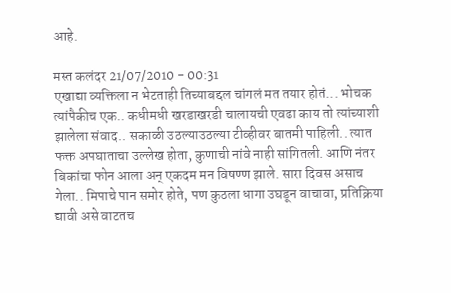आहे.

मस्त कलंदर 21/07/2010 - 00:31
एखाद्या व्यक्तिला न भेटताही तिच्याबद्दल चांगलं मत तयार होतं... भोचक त्यांपैकीच एक.. कधीमधी खरडाखरडी चालायची एवढा काय तो त्यांच्याशी झालेला संवाद.. सकाळी उठल्याउठल्या टीव्हीवर बातमी पाहिली.. त्यात फक्त अपघाताचा उल्लेख होता, कुणाची नांवे नाही सांगितली. आणि नंतर बिकांचा फोन आला अन् एकदम मन विषण्ण झाले. सारा दिवस असाच गेला.. मिपाचे पान समोर होते, पण कुठला धागा उघडून वाचावा, प्रतिक्रिया द्यावी असे वाटतच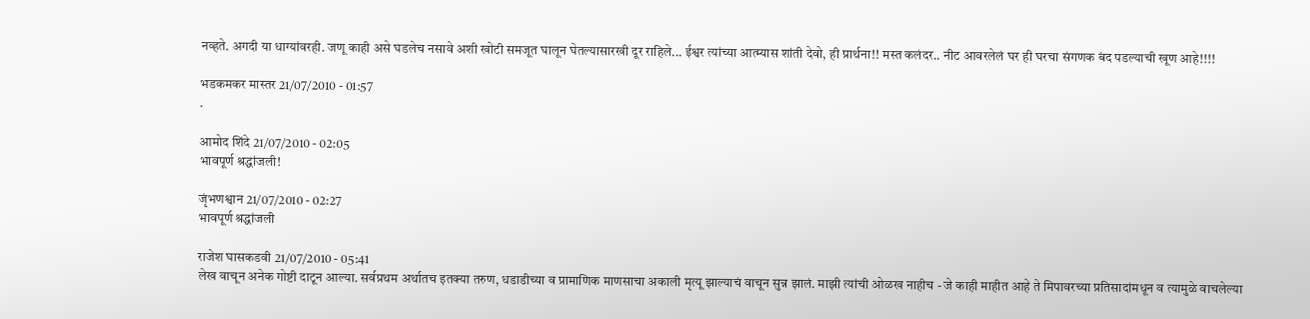नव्हते. अगदी या धाग्यांवरही. जणू काही असे घडलेच नसावे अशी खोटी समजूत घालून घेतल्यासारखी दूर राहिले... ईश्वर त्यांच्या आत्म्यास शांती देवो, ही प्रार्थना!! मस्त कलंदर.. नीट आवरलेलं घर ही घरचा संगणक बंद पडल्याची खूण आहे!!!!

भडकमकर मास्तर 21/07/2010 - 01:57
.

आमोद शिंदे 21/07/2010 - 02:05
भावपूर्ण श्रद्धांजली!

जृंभणश्वान 21/07/2010 - 02:27
भावपूर्ण श्रद्धांजली

राजेश घासकडवी 21/07/2010 - 05:41
लेख वाचून अनेक गोष्टी दाटून आल्या. सर्वप्रथम अर्थातच इतक्या तरुण, धडाडीच्या व प्रामाणिक माणसाचा अकाली मृत्यू झाल्याचं वाचून सुन्न झालं. माझी त्यांची ओळख नाहीच - जे काही माहीत आहे ते मिपावरच्या प्रतिसादांमधून व त्यामुळे वाचलेल्या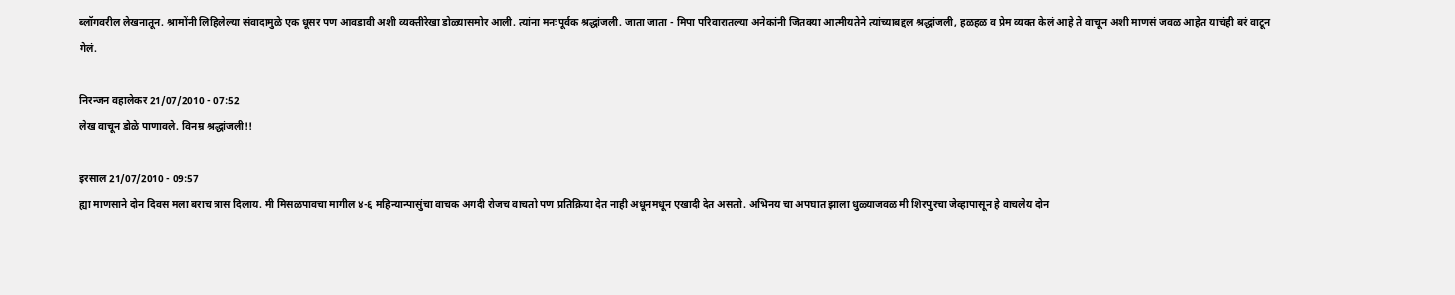ब्लॉगवरील लेखनातून. श्रामोंनी लिहिलेल्या संवादामुळे एक धूसर पण आवडावी अशी व्यक्तीरेखा डोळ्यासमोर आली. त्यांना मनःपूर्वक श्रद्धांजली. जाता जाता - मिपा परिवारातल्या अनेकांनी जितक्या आत्मीयतेने त्यांच्याबद्दल श्रद्धांजली, हळहळ व प्रेम व्यक्त केलं आहे ते वाचून अशी माणसं जवळ आहेत याचंही बरं वाटून गेलं.

निरन्जन वहालेकर 21/07/2010 - 07:52
लेख वाचून डोळे पाणावले. विनम्र श्रद्धांजली!!

इरसाल 21/07/2010 - 09:57
ह्या माणसाने दोन दिवस मला बराच त्रास दिलाय. मी मिसळपावचा मागील ४-६ महिन्यान्पासुंचा वाचक अगदी रोजच वाचतो पण प्रतिक्रिया देत नाही अधूनमधून एखादी देत असतो. अभिनय चा अपघात झाला धुळ्याजवळ मी शिरपुरचा जेव्हापासून हे वाचलेय दोन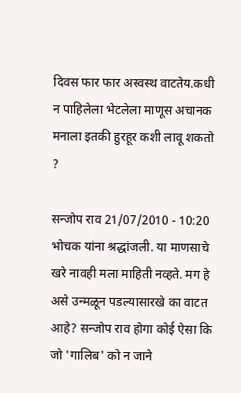दिवस फार फार अस्वस्थ वाटतेय.कधी न पाहिलेला भेटलेला माणूस अचानक मनाला इतकी हुरहूर कशी लावू शकतो ?

सन्जोप राव 21/07/2010 - 10:20
भोचक यांना श्रद्धांजली. या माणसाचे खरे नावही मला माहिती नव्हते. मग हे असे उन्मळून पडल्यासारखे का वाटत आहे? सन्जोप राव होगा कोई ऐसा कि जो 'गालिब' को न जाने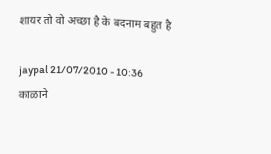शायर तो वो अच्छा है के बदनाम बहुत है

jaypal 21/07/2010 - 10:36
काळाने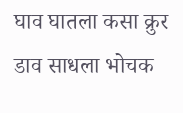घाव घातला कसा क्रुर डाव साधला भोचक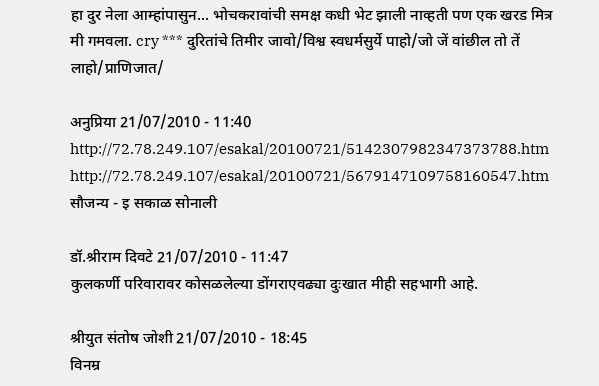हा दुर नेला आम्हांपासुन... भोचकरावांची समक्ष कधी भेट झाली नाव्हती पण एक खरड मित्र मी गमवला. cry *** दुरितांचे तिमीर जावो/विश्व स्वधर्मसुर्ये पाहो/जो जें वांछील तो तें लाहो/प्राणिजात/

अनुप्रिया 21/07/2010 - 11:40
http://72.78.249.107/esakal/20100721/5142307982347373788.htm http://72.78.249.107/esakal/20100721/5679147109758160547.htm सौजन्य - इ सकाळ सोनाली

डॉ.श्रीराम दिवटे 21/07/2010 - 11:47
कुलकर्णी परिवारावर कोसळलेल्या डोंगराएवढ्या दुःखात मीही सहभागी आहे.

श्रीयुत संतोष जोशी 21/07/2010 - 18:45
विनम्र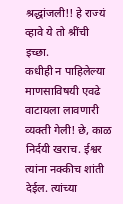श्रद्धांजली!! हे राज्यं व्हावे ये तो श्रींची इच्छा.
कधीही न पाहिलेल्या माणसाविषयी एवढे वाटायला लावणारी व्यक्ती गेली! छे, काळ निर्दयी खराच. ईश्वर त्यांना नक्कीच शांती देईल. त्यांच्या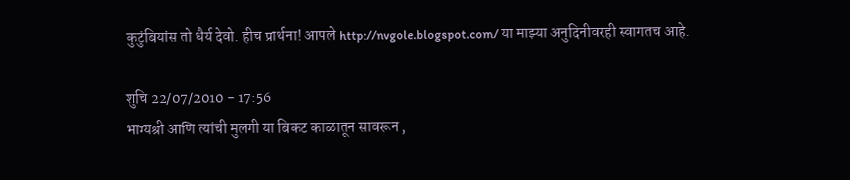कुटुंबियांस तो धैर्य देवो. हीच प्रार्थना! आपले http://nvgole.blogspot.com/ या माझ्या अनुदिनीवरही स्वागतच आहे.

शुचि 22/07/2010 - 17:56
भाग्यश्री आणि त्यांची मुलगी या बिकट काळातून सावरून ,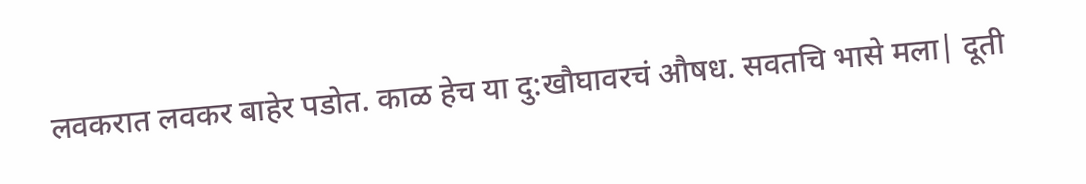लवकरात लवकर बाहेर पडोत. काळ हेच या दु:खौघावरचं औषध. सवतचि भासे मला| दूती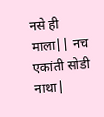नसे ही माला|| नच एकांती सोडी नाथा|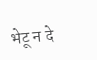भेटू न दे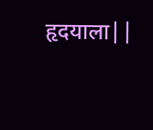हृदयाला||